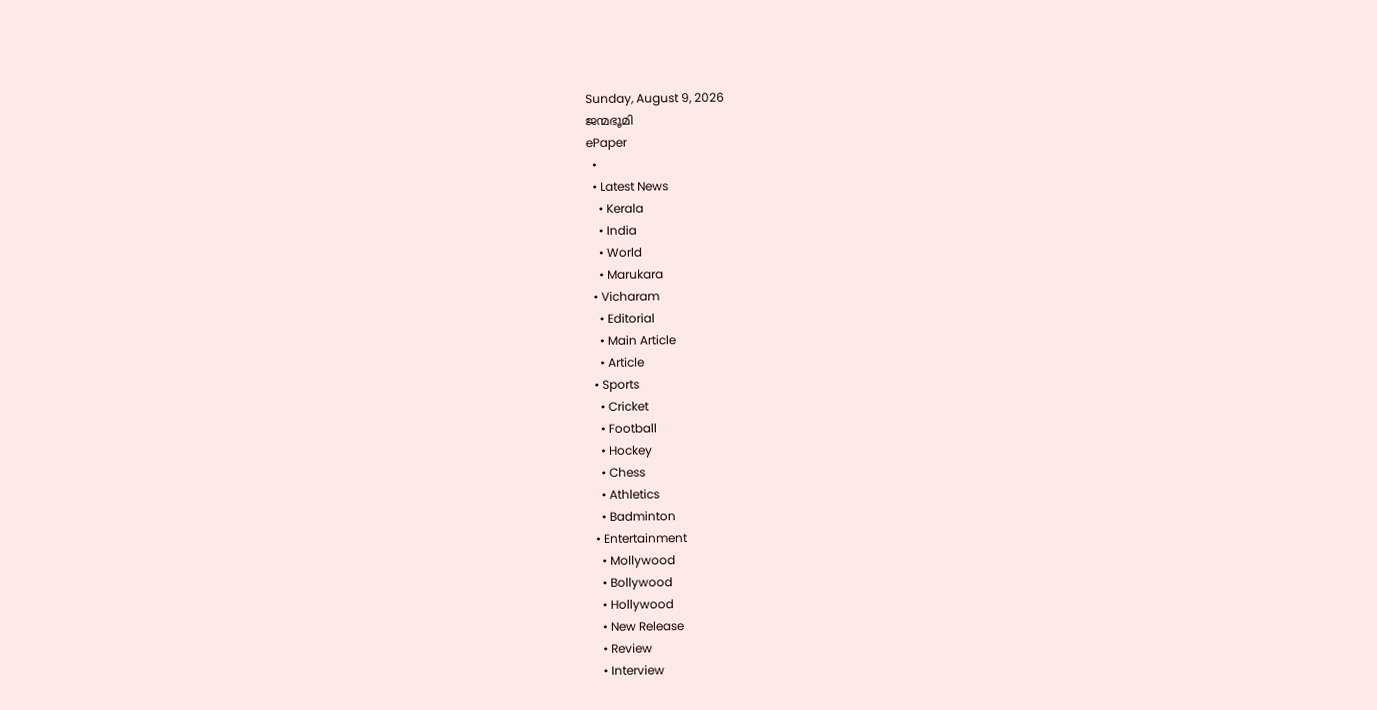Sunday, August 9, 2026
ജന്മഭൂമി
ePaper
  •
  • Latest News
    • Kerala
    • India
    • World
    • Marukara
  • Vicharam
    • Editorial
    • Main Article
    • Article
  • Sports
    • Cricket
    • Football
    • Hockey
    • Chess
    • Athletics
    • Badminton
  • Entertainment
    • Mollywood
    • Bollywood
    • Hollywood
    • New Release
    • Review
    • Interview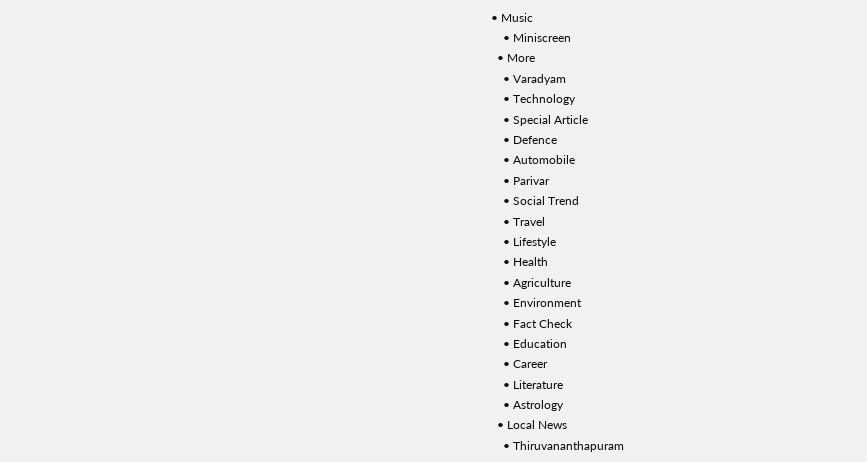• Music
    • Miniscreen
  • More
    • Varadyam
    • Technology
    • Special Article
    • Defence
    • Automobile
    • Parivar
    • Social Trend
    • Travel
    • Lifestyle
    • Health
    • Agriculture
    • Environment
    • Fact Check
    • Education
    • Career
    • Literature
    • Astrology
  • Local News
    • Thiruvananthapuram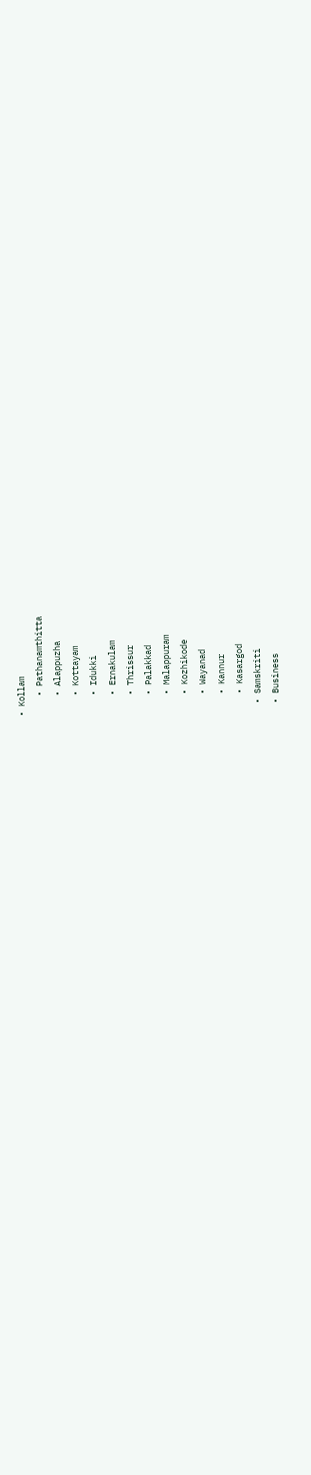• Kollam
    • Pathanamthitta
    • Alappuzha
    • Kottayam
    • Idukki
    • Ernakulam
    • Thrissur
    • Palakkad
    • Malappuram
    • Kozhikode
    • Wayanad
    • Kannur
    • Kasargod
  • Samskriti
  • Business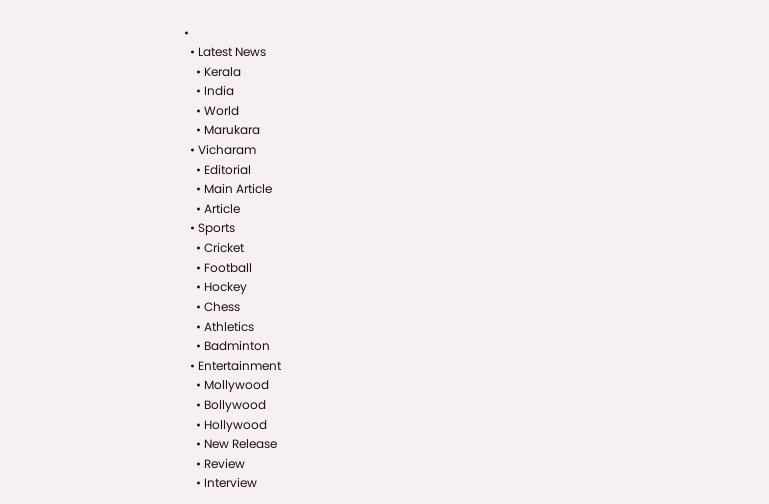•
  • Latest News
    • Kerala
    • India
    • World
    • Marukara
  • Vicharam
    • Editorial
    • Main Article
    • Article
  • Sports
    • Cricket
    • Football
    • Hockey
    • Chess
    • Athletics
    • Badminton
  • Entertainment
    • Mollywood
    • Bollywood
    • Hollywood
    • New Release
    • Review
    • Interview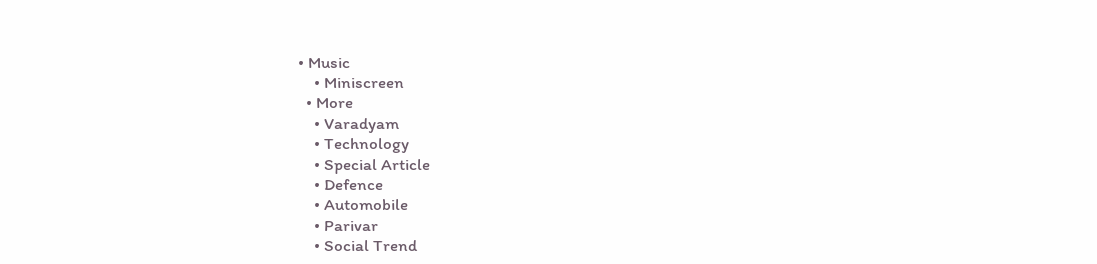• Music
    • Miniscreen
  • More
    • Varadyam
    • Technology
    • Special Article
    • Defence
    • Automobile
    • Parivar
    • Social Trend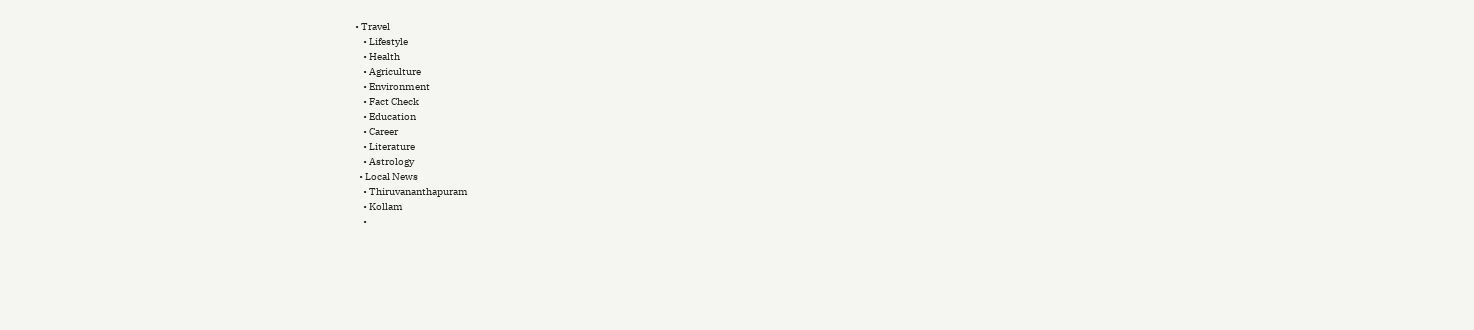• Travel
    • Lifestyle
    • Health
    • Agriculture
    • Environment
    • Fact Check
    • Education
    • Career
    • Literature
    • Astrology
  • Local News
    • Thiruvananthapuram
    • Kollam
    •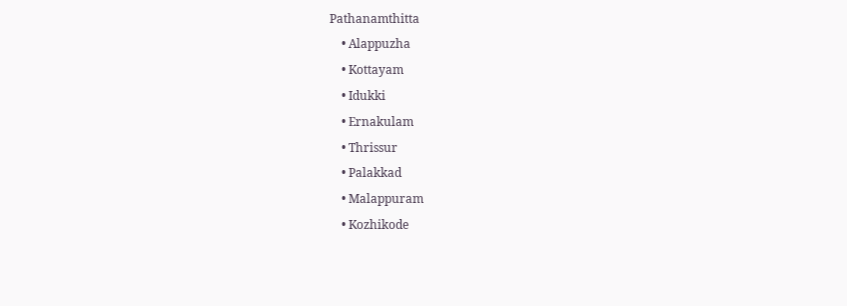Pathanamthitta
    • Alappuzha
    • Kottayam
    • Idukki
    • Ernakulam
    • Thrissur
    • Palakkad
    • Malappuram
    • Kozhikode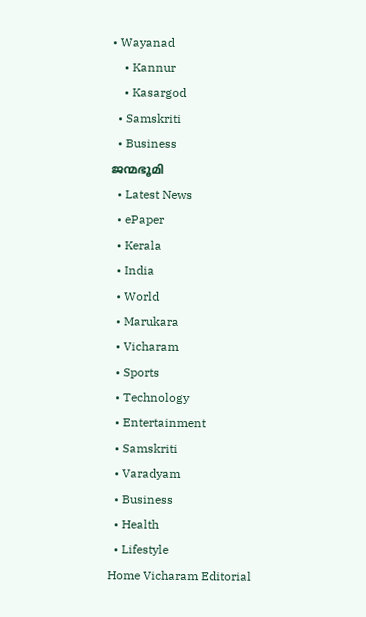• Wayanad
    • Kannur
    • Kasargod
  • Samskriti
  • Business
ജന്മഭൂമി
  • Latest News
  • ePaper
  • Kerala
  • India
  • World
  • Marukara
  • Vicharam
  • Sports
  • Technology
  • Entertainment
  • Samskriti
  • Varadyam
  • Business
  • Health
  • Lifestyle
Home Vicharam Editorial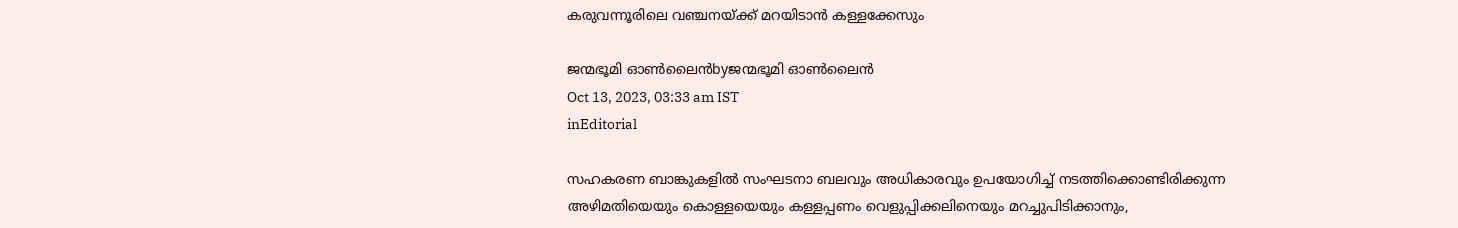കരുവന്നൂരിലെ വഞ്ചനയ്‌ക്ക് മറയിടാന്‍ കള്ളക്കേസും

ജന്മഭൂമി ഓണ്‍ലൈന്‍byജന്മഭൂമി ഓണ്‍ലൈന്‍
Oct 13, 2023, 03:33 am IST
inEditorial

സഹകരണ ബാങ്കുകളില്‍ സംഘടനാ ബലവും അധികാരവും ഉപയോഗിച്ച് നടത്തിക്കൊണ്ടിരിക്കുന്ന അഴിമതിയെയും കൊള്ളയെയും കള്ളപ്പണം വെളുപ്പിക്കലിനെയും മറച്ചുപിടിക്കാനും,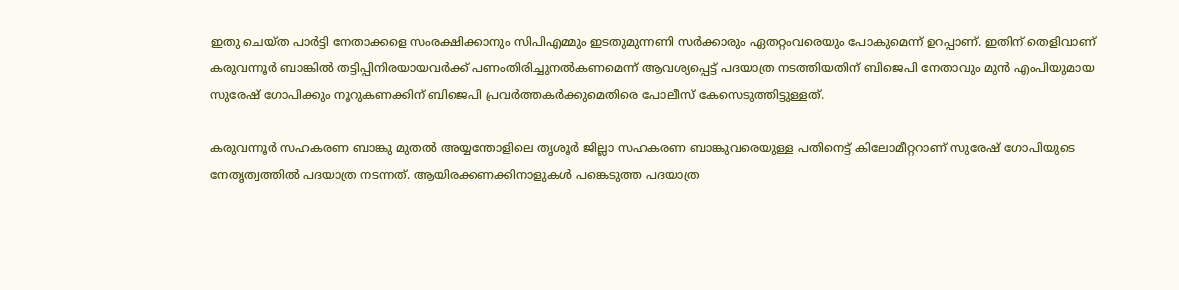ഇതു ചെയ്ത പാര്‍ട്ടി നേതാക്കളെ സംരക്ഷിക്കാനും സിപിഎമ്മും ഇടതുമുന്നണി സര്‍ക്കാരും ഏതറ്റംവരെയും പോകുമെന്ന് ഉറപ്പാണ്. ഇതിന് തെളിവാണ് കരുവന്നൂര്‍ ബാങ്കില്‍ തട്ടിപ്പിനിരയായവര്‍ക്ക് പണംതിരിച്ചുനല്‍കണമെന്ന് ആവശ്യപ്പെട്ട് പദയാത്ര നടത്തിയതിന് ബിജെപി നേതാവും മുന്‍ എംപിയുമായ സുരേഷ് ഗോപിക്കും നൂറുകണക്കിന് ബിജെപി പ്രവര്‍ത്തകര്‍ക്കുമെതിരെ പോലീസ് കേസെടുത്തിട്ടുള്ളത്.

കരുവന്നൂര്‍ സഹകരണ ബാങ്കു മുതല്‍ അയ്യന്തോളിലെ തൃശൂര്‍ ജില്ലാ സഹകരണ ബാങ്കുവരെയുള്ള പതിനെട്ട് കിലോമീറ്ററാണ് സുരേഷ് ഗോപിയുടെ നേതൃത്വത്തില്‍ പദയാത്ര നടന്നത്. ആയിരക്കണക്കിനാളുകള്‍ പങ്കെടുത്ത പദയാത്ര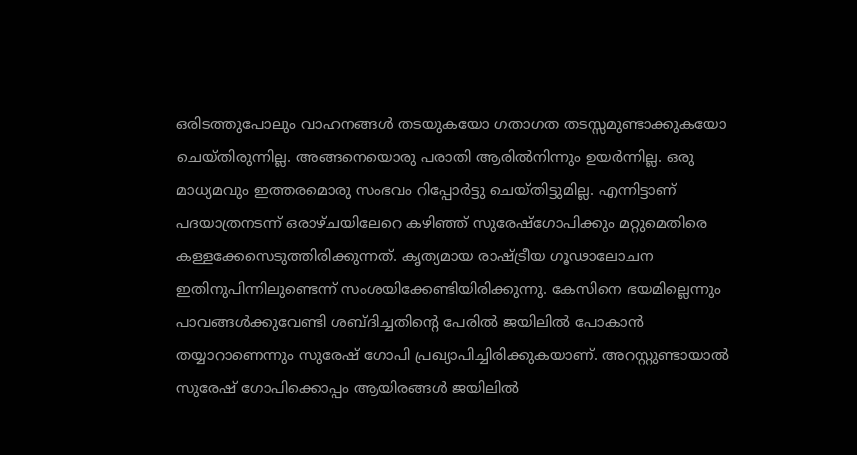ഒരിടത്തുപോലും വാഹനങ്ങള്‍ തടയുകയോ ഗതാഗത തടസ്സമുണ്ടാക്കുകയോ ചെയ്തിരുന്നില്ല. അങ്ങനെയൊരു പരാതി ആരില്‍നിന്നും ഉയര്‍ന്നില്ല. ഒരു മാധ്യമവും ഇത്തരമൊരു സംഭവം റിപ്പോര്‍ട്ടു ചെയ്തിട്ടുമില്ല. എന്നിട്ടാണ് പദയാത്രനടന്ന് ഒരാഴ്ചയിലേറെ കഴിഞ്ഞ് സുരേഷ്‌ഗോപിക്കും മറ്റുമെതിരെ കള്ളക്കേസെടുത്തിരിക്കുന്നത്. കൃത്യമായ രാഷ്‌ട്രീയ ഗൂഢാലോചന ഇതിനുപിന്നിലുണ്ടെന്ന് സംശയിക്കേണ്ടിയിരിക്കുന്നു. കേസിനെ ഭയമില്ലെന്നും പാവങ്ങള്‍ക്കുവേണ്ടി ശബ്ദിച്ചതിന്റെ പേരില്‍ ജയിലില്‍ പോകാന്‍ തയ്യാറാണെന്നും സുരേഷ് ഗോപി പ്രഖ്യാപിച്ചിരിക്കുകയാണ്. അറസ്റ്റുണ്ടായാല്‍ സുരേഷ് ഗോപിക്കൊപ്പം ആയിരങ്ങള്‍ ജയിലില്‍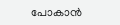പോകാന്‍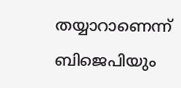തയ്യാറാണെന്ന് ബിജെപിയും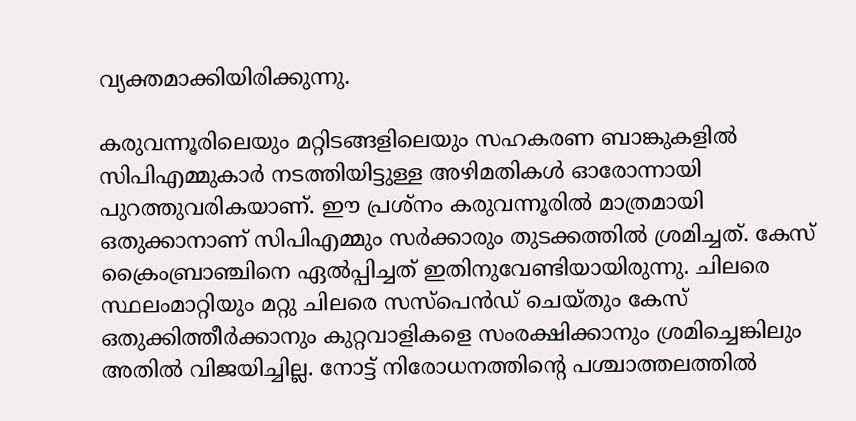വ്യക്തമാക്കിയിരിക്കുന്നു.

കരുവന്നൂരിലെയും മറ്റിടങ്ങളിലെയും സഹകരണ ബാങ്കുകളില്‍ സിപിഎമ്മുകാര്‍ നടത്തിയിട്ടുള്ള അഴിമതികള്‍ ഓരോന്നായി പുറത്തുവരികയാണ്. ഈ പ്രശ്‌നം കരുവന്നൂരില്‍ മാത്രമായി ഒതുക്കാനാണ് സിപിഎമ്മും സര്‍ക്കാരും തുടക്കത്തില്‍ ശ്രമിച്ചത്. കേസ് ക്രൈംബ്രാഞ്ചിനെ ഏല്‍പ്പിച്ചത് ഇതിനുവേണ്ടിയായിരുന്നു. ചിലരെ സ്ഥലംമാറ്റിയും മറ്റു ചിലരെ സസ്‌പെന്‍ഡ് ചെയ്തും കേസ് ഒതുക്കിത്തീര്‍ക്കാനും കുറ്റവാളികളെ സംരക്ഷിക്കാനും ശ്രമിച്ചെങ്കിലും അതില്‍ വിജയിച്ചില്ല. നോട്ട് നിരോധനത്തിന്റെ പശ്ചാത്തലത്തില്‍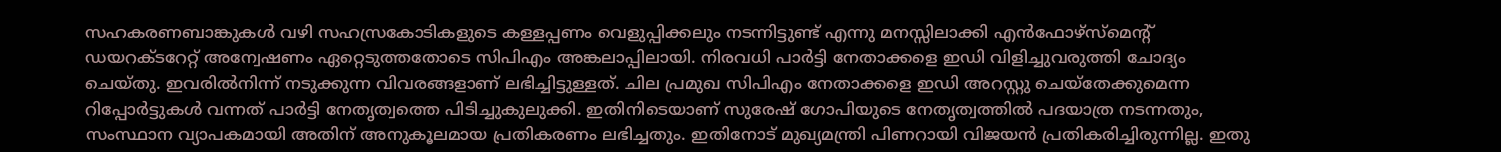സഹകരണബാങ്കുകള്‍ വഴി സഹസ്രകോടികളുടെ കള്ളപ്പണം വെളുപ്പിക്കലും നടന്നിട്ടുണ്ട് എന്നു മനസ്സിലാക്കി എന്‍ഫോഴ്‌സ്‌മെന്റ് ഡയറക്ടറേറ്റ് അന്വേഷണം ഏറ്റെടുത്തതോടെ സിപിഎം അങ്കലാപ്പിലായി. നിരവധി പാര്‍ട്ടി നേതാക്കളെ ഇഡി വിളിച്ചുവരുത്തി ചോദ്യം ചെയ്തു. ഇവരില്‍നിന്ന് നടുക്കുന്ന വിവരങ്ങളാണ് ലഭിച്ചിട്ടുള്ളത്. ചില പ്രമുഖ സിപിഎം നേതാക്കളെ ഇഡി അറസ്റ്റു ചെയ്‌തേക്കുമെന്ന റിപ്പോര്‍ട്ടുകള്‍ വന്നത് പാര്‍ട്ടി നേതൃത്വത്തെ പിടിച്ചുകുലുക്കി. ഇതിനിടെയാണ് സുരേഷ് ഗോപിയുടെ നേതൃത്വത്തില്‍ പദയാത്ര നടന്നതും, സംസ്ഥാന വ്യാപകമായി അതിന് അനുകൂലമായ പ്രതികരണം ലഭിച്ചതും. ഇതിനോട് മുഖ്യമന്ത്രി പിണറായി വിജയന്‍ പ്രതികരിച്ചിരുന്നില്ല. ഇതു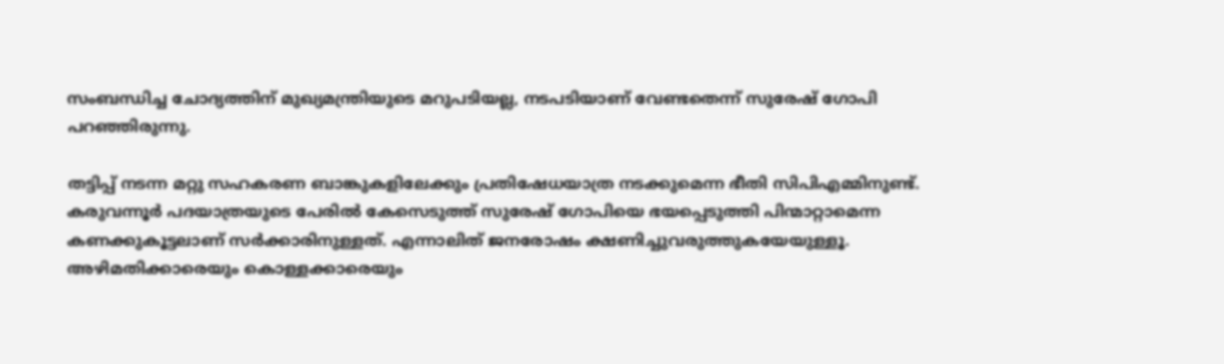സംബന്ധിച്ച ചോദ്യത്തിന് മുഖ്യമന്ത്രിയുടെ മറുപടിയല്ല, നടപടിയാണ് വേണ്ടതെന്ന് സുരേഷ് ഗോപി പറഞ്ഞിരുന്നു.

തട്ടിപ്പ് നടന്ന മറ്റു സഹകരണ ബാങ്കുകളിലേക്കും പ്രതിഷേധയാത്ര നടക്കുമെന്ന ഭീതി സിപിഎമ്മിനുണ്ട്. കരുവന്നൂര്‍ പദയാത്രയുടെ പേരില്‍ കേസെടുത്ത് സുരേഷ് ഗോപിയെ ഭയപ്പെടുത്തി പിന്മാറ്റാമെന്ന കണക്കുകൂട്ടലാണ് സര്‍ക്കാരിനുള്ളത്. എന്നാലിത് ജനരോഷം ക്ഷണിച്ചുവരുത്തുകയേയുള്ളൂ. അഴിമതിക്കാരെയും കൊള്ളക്കാരെയും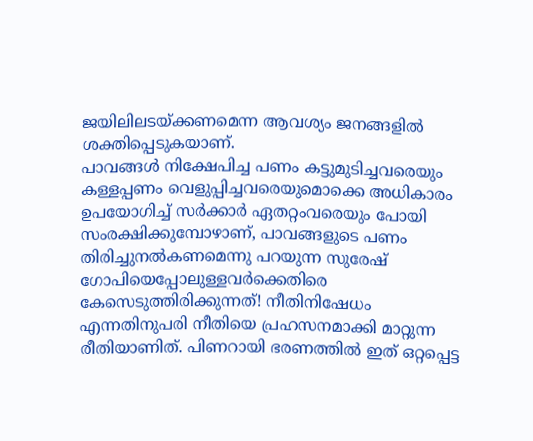ജയിലിലടയ്‌ക്കണമെന്ന ആവശ്യം ജനങ്ങളില്‍ ശക്തിപ്പെടുകയാണ്.
പാവങ്ങള്‍ നിക്ഷേപിച്ച പണം കട്ടുമുടിച്ചവരെയും കള്ളപ്പണം വെളുപ്പിച്ചവരെയുമൊക്കെ അധികാരം ഉപയോഗിച്ച് സര്‍ക്കാര്‍ ഏതറ്റംവരെയും പോയി സംരക്ഷിക്കുമ്പോഴാണ്, പാവങ്ങളുടെ പണം തിരിച്ചുനല്‍കണമെന്നു പറയുന്ന സുരേഷ് ഗോപിയെപ്പോലുള്ളവര്‍ക്കെതിരെ കേസെടുത്തിരിക്കുന്നത്! നീതിനിഷേധം എന്നതിനുപരി നീതിയെ പ്രഹസനമാക്കി മാറ്റുന്ന രീതിയാണിത്. പിണറായി ഭരണത്തില്‍ ഇത് ഒറ്റപ്പെട്ട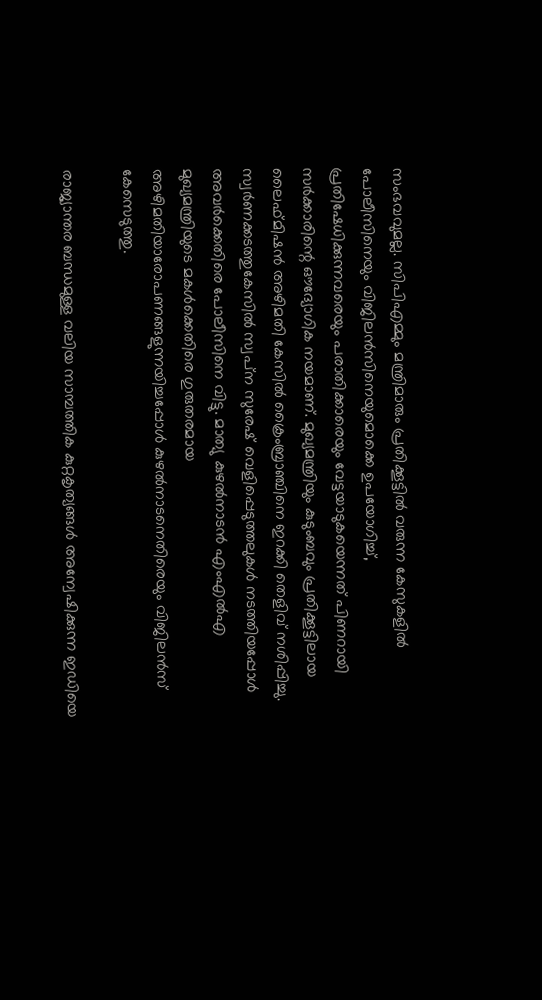സംഭവവുമല്ല. സിപിഎമ്മും മന്ത്രിമാരും പ്രതിക്കൂട്ടില്‍ വരുന്ന കേസുകളില്‍ പോലീസിനെയും വിജിലന്‍സിനെയുമൊക്കെ ഉപയോഗിച്ച്, പ്രതിഷേധിക്കുന്നവരെയും പരാതിക്കാരെയും വേട്ടയാടുകയെന്നത് പിണറായി സര്‍ക്കാരിന്റെ ഔദ്യോഗിക നയമാണ്. മുഖ്യമന്ത്രിയും കുടുംബവും പ്രതിക്കൂട്ടിലായ ലൈഫ്മിഷന്‍ അഴിമതി കേസില്‍ ക്രൈംബ്രാഞ്ചിനെ ഇറക്കി തെളിവ് നശിപ്പിച്ചു. സ്വര്‍ണക്കടത്തുകേസില്‍ സ്വപ്‌ന സുരേഷ് വെളിപ്പെടുത്തലുകള്‍ നടത്തിയപ്പോള്‍ അവര്‍ക്കെതിരെ പോലീസിനെ വിട്ടു. മാത്യു കുഴല്‍നാടന്‍ എംഎല്‍എ മുഖ്യമന്ത്രിയുടെ മകള്‍ക്കെതിരെ ഗുരുതരമായ അഴിമതിയാരോപണങ്ങളുന്നയിച്ചപ്പോള്‍ കുഴല്‍നാടനെതിരെയും വിജിലന്‍സ് കേസെടുത്തു.

രാജ്യാന്തര ബന്ധമുള്ള വലിയ സാമ്പത്തിക കുറ്റകൃത്യങ്ങള്‍ അന്വേഷിക്കുന്ന ഇഡിയെ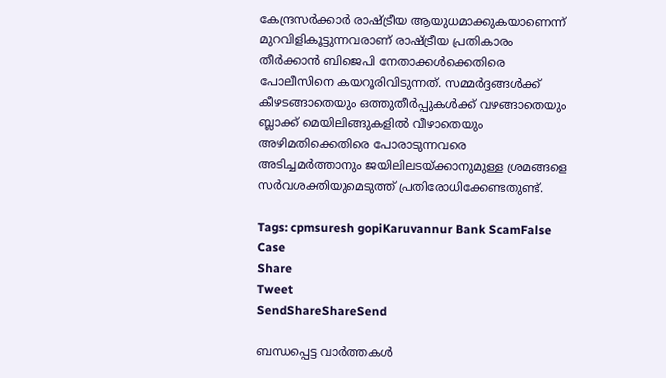കേന്ദ്രസര്‍ക്കാര്‍ രാഷ്‌ട്രീയ ആയുധമാക്കുകയാണെന്ന് മുറവിളികൂട്ടുന്നവരാണ് രാഷ്‌ട്രീയ പ്രതികാരം തീര്‍ക്കാന്‍ ബിജെപി നേതാക്കള്‍ക്കെതിരെ പോലീസിനെ കയറൂരിവിടുന്നത്. സമ്മര്‍ദ്ദങ്ങള്‍ക്ക് കീഴടങ്ങാതെയും ഒത്തുതീര്‍പ്പുകള്‍ക്ക് വഴങ്ങാതെയും ബ്ലാക്ക് മെയിലിങ്ങുകളില്‍ വീഴാതെയും അഴിമതിക്കെതിരെ പോരാടുന്നവരെ അടിച്ചമര്‍ത്താനും ജയിലിലടയ്‌ക്കാനുമുള്ള ശ്രമങ്ങളെ സര്‍വശക്തിയുമെടുത്ത് പ്രതിരോധിക്കേണ്ടതുണ്ട്.

Tags: cpmsuresh gopiKaruvannur Bank ScamFalse Case
Share
Tweet
SendShareShareSend

ബന്ധപ്പെട്ട വാര്‍ത്തകള്‍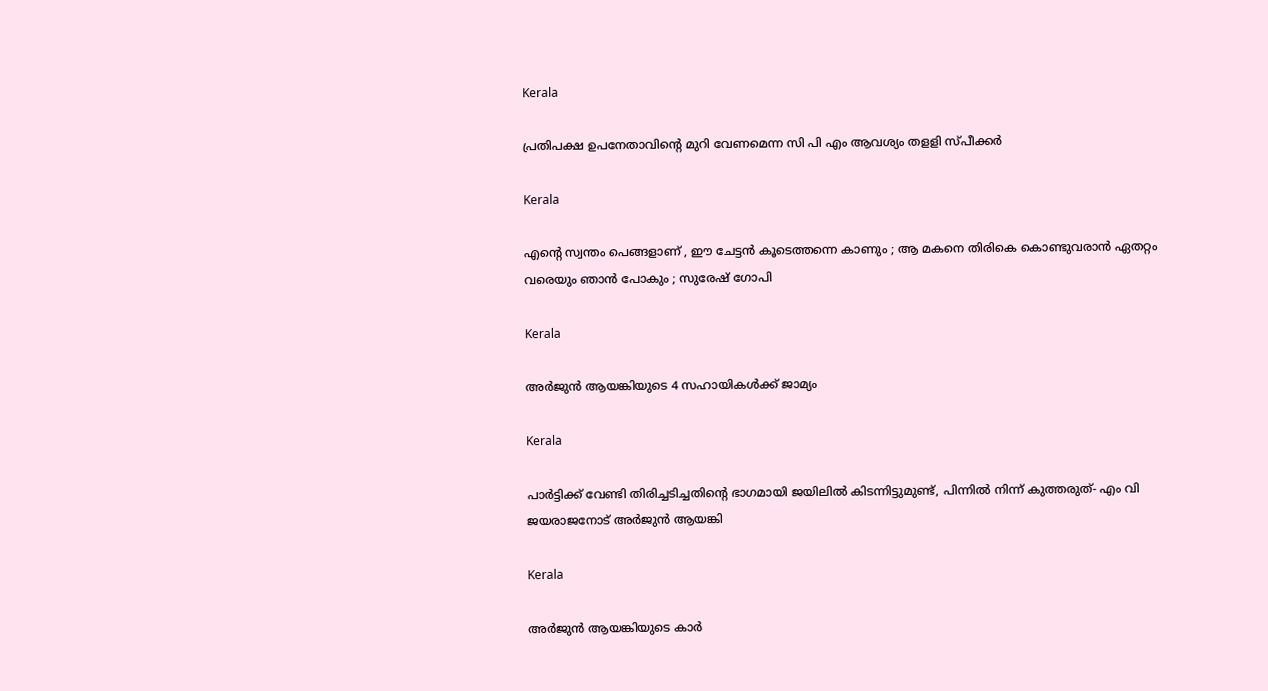Kerala

പ്രതിപക്ഷ ഉപനേതാവിന്റെ മുറി വേണമെന്ന സി പി എം ആവശ്യം തളളി സ്പീക്കര്‍

Kerala

എന്റെ സ്വന്തം പെങ്ങളാണ് , ഈ ചേട്ടൻ കൂടെത്തന്നെ കാണും ; ആ മകനെ തിരികെ കൊണ്ടുവരാൻ ഏതറ്റം വരെയും ഞാൻ പോകും ; സുരേഷ് ഗോപി

Kerala

അര്‍ജുന്‍ ആയങ്കിയുടെ 4 സഹായികള്‍ക്ക് ജാമ്യം

Kerala

പാര്‍ട്ടിക്ക് വേണ്ടി തിരിച്ചടിച്ചതിന്റെ ഭാഗമായി ജയിലില്‍ കിടന്നിട്ടുമുണ്ട്, പിന്നില്‍ നിന്ന് കുത്തരുത്- എം വി ജയരാജനോട് അര്‍ജുന്‍ ആയങ്കി

Kerala

അര്‍ജുന്‍ ആയങ്കിയുടെ കാര്‍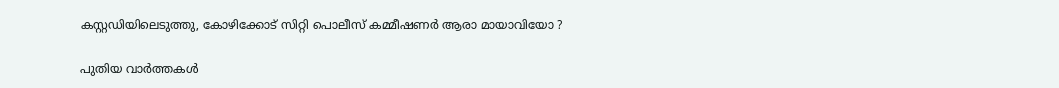കസ്റ്റഡിയിലെടുത്തു, കോഴിക്കോട് സിറ്റി പൊലീസ് കമ്മീഷണര്‍ ആരാ മായാവിയോ ?

പുതിയ വാര്‍ത്തകള്‍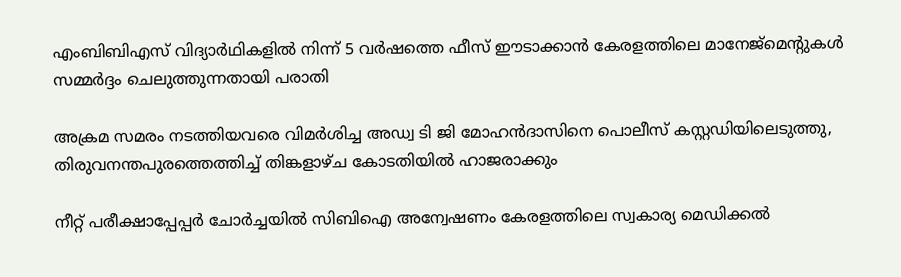എംബിബിഎസ് വിദ്യാർഥികളിൽ നിന്ന് 5 വര്‍ഷത്തെ ഫീസ് ഈടാക്കാന്‍ കേരളത്തിലെ മാനേജ്മെന്‍റുകള്‍ സമ്മര്‍ദ്ദം ചെലുത്തുന്നതായി പരാതി

അക്രമ സമരം നടത്തിയവരെ വിമര്‍ശിച്ച അഡ്വ ടി ജി മോഹന്‍ദാസിനെ പൊലീസ് കസ്റ്റഡിയിലെടുത്തു, തിരുവനന്തപുരത്തെത്തിച്ച് തിങ്കളാഴ്ച കോടതിയില്‍ ഹാജരാക്കും

നീറ്റ് പരീക്ഷാപ്പേപ്പർ ചോർച്ചയില്‍ സിബിഐ അന്വേഷണം കേരളത്തിലെ സ്വകാര്യ മെഡിക്കൽ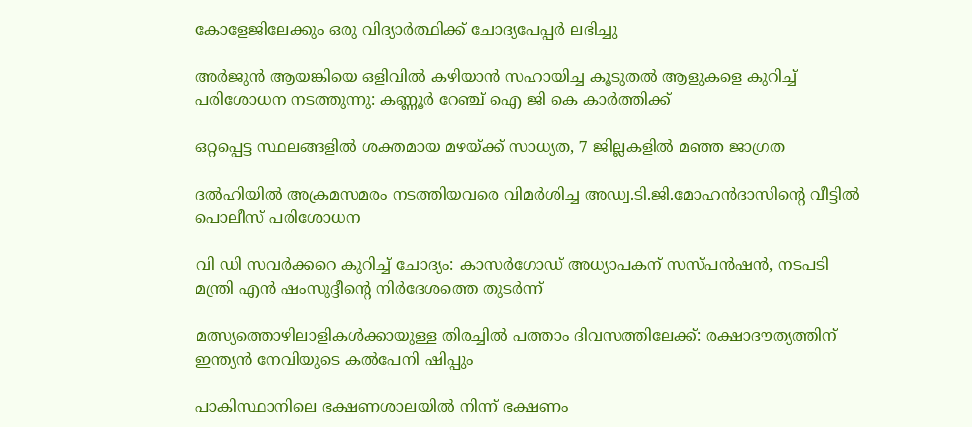കോളേജിലേക്കും ഒരു വിദ്യാര്‍ത്ഥിക്ക് ചോദ്യപേപ്പര്‍ ലഭിച്ചു

അര്‍ജുന്‍ ആയങ്കിയെ ഒളിവില്‍ കഴിയാന്‍ സഹായിച്ച കൂടുതല്‍ ആളുകളെ കുറിച്ച് പരിശോധന നടത്തുന്നു: കണ്ണൂര്‍ റേഞ്ച് ഐ ജി കെ കാര്‍ത്തിക്ക്

ഒറ്റപ്പെട്ട സ്ഥലങ്ങളില്‍ ശക്തമായ മഴയ്‌ക്ക് സാധ്യത, 7 ജില്ലകളില്‍ മഞ്ഞ ജാഗ്രത

ദല്‍ഹിയില്‍ അക്രമസമരം നടത്തിയവരെ വിമര്‍ശിച്ച അഡ്വ.ടി.ജി.മോഹന്‍ദാസിന്റെ വീട്ടില്‍ പൊലീസ് പരിശോധന

വി ഡി സവര്‍ക്കറെ കുറിച്ച് ചോദ്യം: കാസര്‍ഗോഡ് അധ്യാപകന് സസ്പന്‍ഷന്‍, നടപടി മന്ത്രി എന്‍ ഷംസുദ്ദീന്റെ നിര്‍ദേശത്തെ തുടര്‍ന്ന്

മത്സ്യത്തൊഴിലാളികള്‍ക്കായുള്ള തിരച്ചില്‍ പത്താം ദിവസത്തിലേക്ക്: രക്ഷാദൗത്യത്തിന് ഇന്ത്യൻ നേവിയുടെ കല്‍പേനി ഷിപ്പും

പാകിസ്ഥാനിലെ ഭക്ഷണശാലയിൽ നിന്ന് ഭക്ഷണം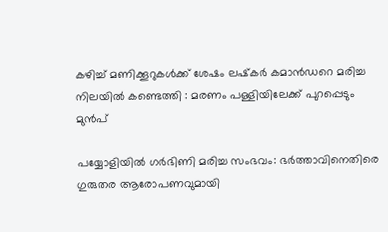കഴിച്ച് മണിക്കൂറുകൾക്ക് ശേഷം ലഷ്‌കർ കമാൻഡറെ മരിച്ച നിലയിൽ കണ്ടെത്തി : മരണം പള്ളിയിലേക്ക് പുറപ്പെടും മുൻപ്

പയ്യോളിയില്‍ ഗര്‍ഭിണി മരിച്ച സംഭവം: ഭര്‍ത്താവിനെതിരെ ഗുരുതര ആരോപണവുമായി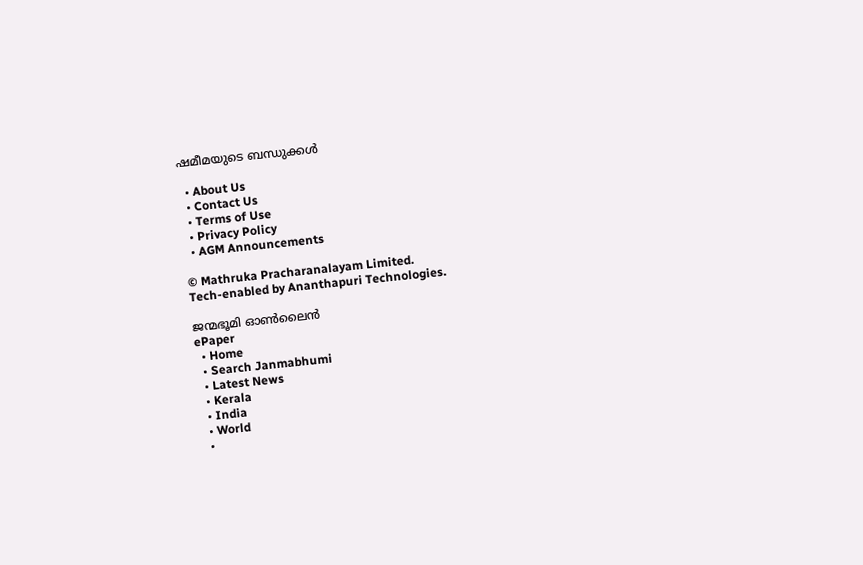ഷമീമയുടെ ബന്ധുക്കള്‍

  • About Us
  • Contact Us
  • Terms of Use
  • Privacy Policy
  • AGM Announcements

© Mathruka Pracharanalayam Limited.
Tech-enabled by Ananthapuri Technologies.

ജന്മഭൂമി ഓണ്‍ലൈന്‍
ePaper
  • Home
  • Search Janmabhumi
  • Latest News
  • Kerala
  • India
  • World
  •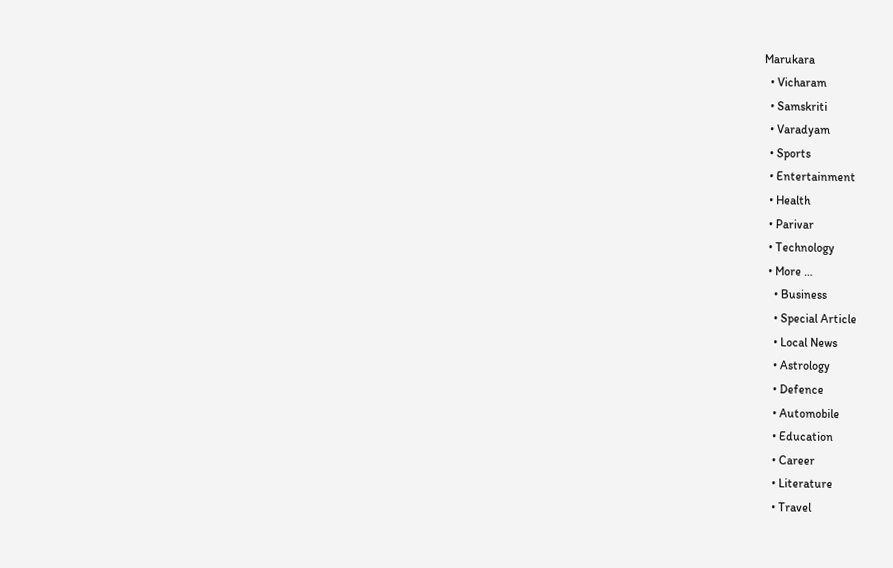Marukara
  • Vicharam
  • Samskriti
  • Varadyam
  • Sports
  • Entertainment
  • Health
  • Parivar
  • Technology
  • More …
    • Business
    • Special Article
    • Local News
    • Astrology
    • Defence
    • Automobile
    • Education
    • Career
    • Literature
    • Travel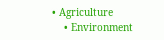• Agriculture
    • Environment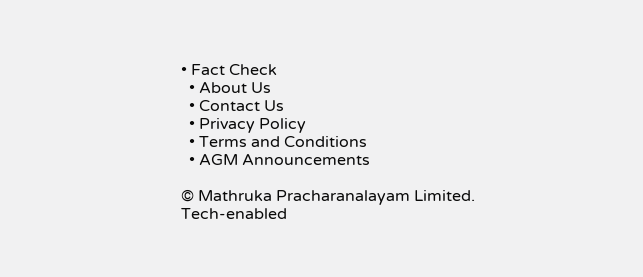• Fact Check
  • About Us
  • Contact Us
  • Privacy Policy
  • Terms and Conditions
  • AGM Announcements

© Mathruka Pracharanalayam Limited.
Tech-enabled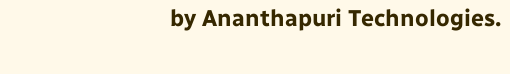by Ananthapuri Technologies.